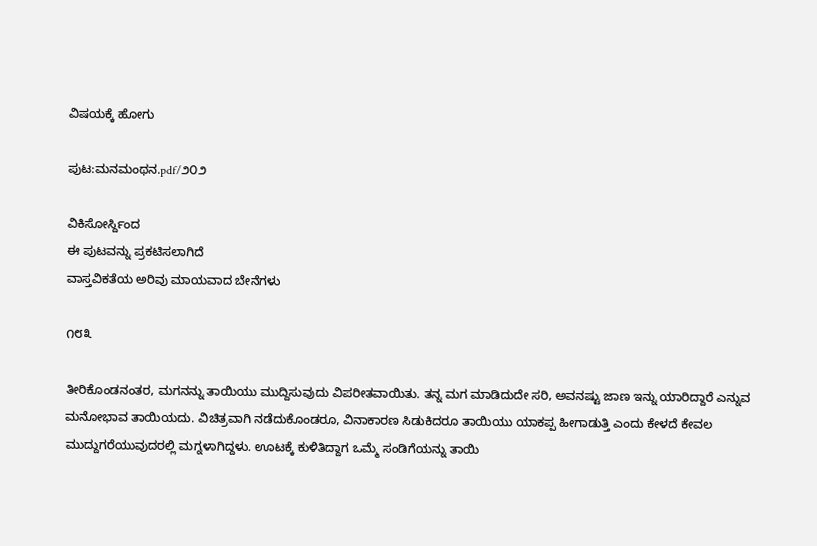ವಿಷಯಕ್ಕೆ ಹೋಗು

ಪುಟ:ಮನಮಂಥನ.pdf/೨೦೨

ವಿಕಿಸೋರ್ಸ್ದಿಂದ
ಈ ಪುಟವನ್ನು ಪ್ರಕಟಿಸಲಾಗಿದೆ
ವಾಸ್ತವಿಕತೆಯ ಅರಿವು ಮಾಯವಾದ ಬೇನೆಗಳು

೧೮೩

ತೀರಿಕೊಂಡನಂತರ, ಮಗನನ್ನು ತಾಯಿಯು ಮುದ್ದಿಸುವುದು ವಿಪರೀತವಾಯಿತು. ತನ್ನ ಮಗ ಮಾಡಿದುದೇ ಸರಿ, ಅವನಷ್ಟು ಜಾಣ ಇನ್ನು ಯಾರಿದ್ದಾರೆ ಎನ್ನುವ ಮನೋಭಾವ ತಾಯಿಯದು. ವಿಚಿತ್ರವಾಗಿ ನಡೆದುಕೊಂಡರೂ, ವಿನಾಕಾರಣ ಸಿಡುಕಿದರೂ ತಾಯಿಯು ಯಾಕಪ್ಪ ಹೀಗಾಡುತ್ತಿ ಎಂದು ಕೇಳದೆ ಕೇವಲ ಮುದ್ದುಗರೆಯುವುದರಲ್ಲಿ ಮಗ್ನಳಾಗಿದ್ದಳು. ಊಟಕ್ಕೆ ಕುಳಿತಿದ್ದಾಗ ಒಮ್ಮೆ ಸಂಡಿಗೆಯನ್ನು ತಾಯಿ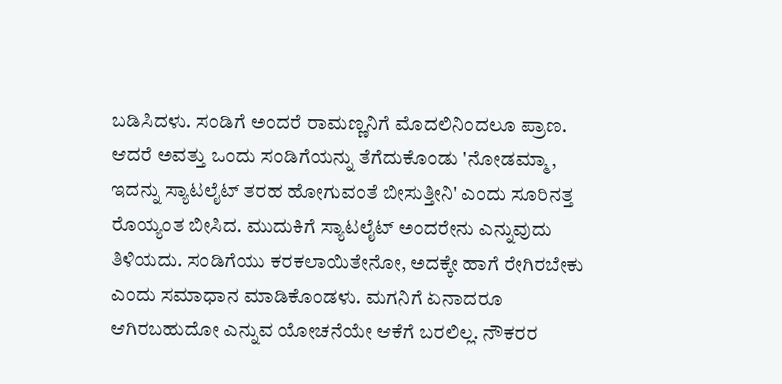ಬಡಿಸಿದಳು. ಸಂಡಿಗೆ ಅಂದರೆ ರಾಮಣ್ಣನಿಗೆ ಮೊದಲಿನಿಂದಲೂ ಪ್ರಾಣ. ಆದರೆ ಅವತ್ತು ಒಂದು ಸಂಡಿಗೆಯನ್ನು ತೆಗೆದುಕೊಂಡು 'ನೋಡಮ್ಮಾ, ಇದನ್ನು ಸ್ಯಾಟಲೈಟ್ ತರಹ ಹೋಗುವಂತೆ ಬೀಸುತ್ತೀನಿ' ಎಂದು ಸೂರಿನತ್ತ ರೊಯ್ಯಂತ ಬೀಸಿದ. ಮುದುಕಿಗೆ ಸ್ಯಾಟಲೈಟ್ ಅಂದರೇನು ಎನ್ನುವುದು ತಿಳಿಯದು. ಸಂಡಿಗೆಯು ಕರಕಲಾಯಿತೇನೋ, ಅದಕ್ಕೇ ಹಾಗೆ ರೇಗಿರಬೇಕು ಎಂದು ಸಮಾಧಾನ ಮಾಡಿಕೊಂಡಳು. ಮಗನಿಗೆ ಏನಾದರೂ ಆಗಿರಬಹುದೋ ಎನ್ನುವ ಯೋಚನೆಯೇ ಆಕೆಗೆ ಬರಲಿಲ್ಲ. ನೌಕರರ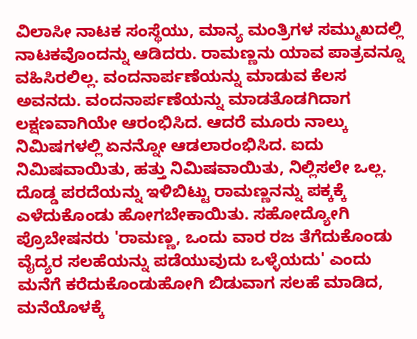ವಿಲಾಸೀ ನಾಟಕ ಸಂಸ್ಥೆಯು, ಮಾನ್ಯ ಮಂತ್ರಿಗಳ ಸಮ್ಮುಖದಲ್ಲಿ ನಾಟಕವೊಂದನ್ನು ಆಡಿದರು. ರಾಮಣ್ಣನು ಯಾವ ಪಾತ್ರವನ್ನೂ ವಹಿಸಿರಲಿಲ್ಲ. ವಂದನಾರ್ಪಣೆಯನ್ನು ಮಾಡುವ ಕೆಲಸ ಅವನದು. ವಂದನಾರ್ಪಣೆಯನ್ನು ಮಾಡತೊಡಗಿದಾಗ ಲಕ್ಷಣವಾಗಿಯೇ ಆರಂಭಿಸಿದ. ಆದರೆ ಮೂರು ನಾಲ್ಕು ನಿಮಿಷಗಳಲ್ಲಿ ಏನನ್ನೋ ಆಡಲಾರಂಭಿಸಿದ. ಐದು ನಿಮಿಷವಾಯಿತು, ಹತ್ತು ನಿಮಿಷವಾಯಿತು, ನಿಲ್ಲಿಸಲೇ ಒಲ್ಲ. ದೊಡ್ಡ ಪರದೆಯನ್ನು ಇಳಿಬಿಟ್ಟು ರಾಮಣ್ಣನನ್ನು ಪಕ್ಕಕ್ಕೆ ಎಳೆದುಕೊಂಡು ಹೋಗಬೇಕಾಯಿತು. ಸಹೋದ್ಯೋಗಿ ಪ್ರೊಬೇಷನರು 'ರಾಮಣ್ಣ, ಒಂದು ವಾರ ರಜ ತೆಗೆದುಕೊಂಡು ವೈದ್ಯರ ಸಲಹೆಯನ್ನು ಪಡೆಯುವುದು ಒಳ್ಳೆಯದು' ಎಂದು ಮನೆಗೆ ಕರೆದುಕೊಂಡುಹೋಗಿ ಬಿಡುವಾಗ ಸಲಹೆ ಮಾಡಿದ, ಮನೆಯೊಳಕ್ಕೆ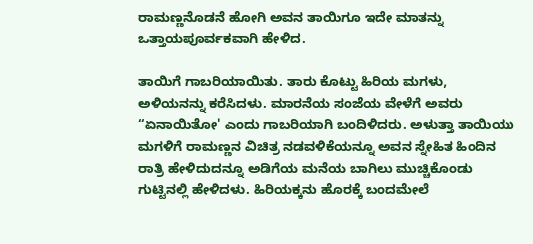ರಾಮಣ್ಣನೊಡನೆ ಹೋಗಿ ಅವನ ತಾಯಿಗೂ ಇದೇ ಮಾತನ್ನು ಒತ್ತಾಯಪೂರ್ವಕವಾಗಿ ಹೇಳಿದ.

ತಾಯಿಗೆ ಗಾಬರಿಯಾಯಿತು. ತಾರು ಕೊಟ್ಟು ಹಿರಿಯ ಮಗಳು, ಅಳಿಯನನ್ನು ಕರೆಸಿದಳು. ಮಾರನೆಯ ಸಂಜೆಯ ವೇಳೆಗೆ ಅವರು “ಏನಾಯಿತೋ' ಎಂದು ಗಾಬರಿಯಾಗಿ ಬಂದಿಳಿದರು. ಅಳುತ್ತಾ ತಾಯಿಯು ಮಗಳಿಗೆ ರಾಮಣ್ಣನ ವಿಚಿತ್ರ ನಡವಳಿಕೆಯನ್ನೂ ಅವನ ಸ್ನೇಹಿತ ಹಿಂದಿನ ರಾತ್ರಿ ಹೇಳಿದುದನ್ನೂ ಅಡಿಗೆಯ ಮನೆಯ ಬಾಗಿಲು ಮುಚ್ಚಿಕೊಂಡು ಗುಟ್ಟಿನಲ್ಲಿ ಹೇಳಿದಳು. ಹಿರಿಯಕ್ಕನು ಹೊರಕ್ಕೆ ಬಂದಮೇಲೆ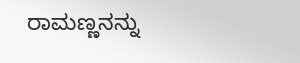ರಾಮಣ್ಣನನ್ನು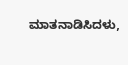ಮಾತನಾಡಿಸಿದಳು,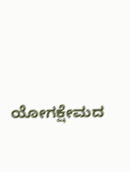ಯೋಗಕ್ಷೇಮದ